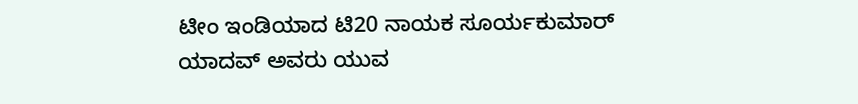ಟೀಂ ಇಂಡಿಯಾದ ಟಿ20 ನಾಯಕ ಸೂರ್ಯಕುಮಾರ್ ಯಾದವ್ ಅವರು ಯುವ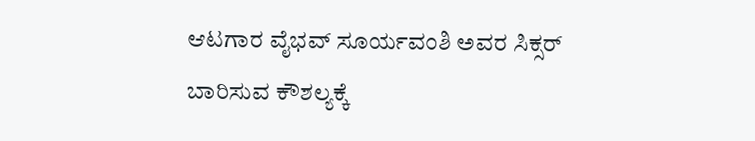ಆಟಗಾರ ವೈಭವ್ ಸೂರ್ಯವಂಶಿ ಅವರ ಸಿಕ್ಸರ್ ಬಾರಿಸುವ ಕೌಶಲ್ಯಕ್ಕೆ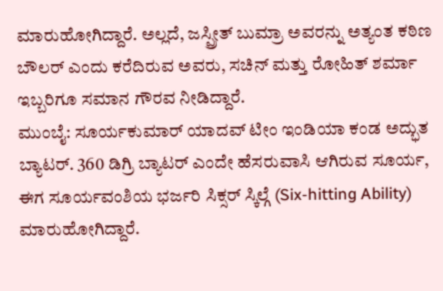ಮಾರುಹೋಗಿದ್ದಾರೆ. ಅಲ್ಲದೆ, ಜಸ್ಪ್ರೀತ್ ಬುಮ್ರಾ ಅವರನ್ನು ಅತ್ಯಂತ ಕಠಿಣ ಬೌಲರ್ ಎಂದು ಕರೆದಿರುವ ಅವರು, ಸಚಿನ್ ಮತ್ತು ರೋಹಿತ್ ಶರ್ಮಾ ಇಬ್ಬರಿಗೂ ಸಮಾನ ಗೌರವ ನೀಡಿದ್ದಾರೆ.
ಮುಂಬೈ: ಸೂರ್ಯಕುಮಾರ್ ಯಾದವ್ ಟೀಂ ಇಂಡಿಯಾ ಕಂಡ ಅದ್ಭುತ ಬ್ಯಾಟರ್. 360 ಡಿಗ್ರಿ ಬ್ಯಾಟರ್ ಎಂದೇ ಹೆಸರುವಾಸಿ ಆಗಿರುವ ಸೂರ್ಯ, ಈಗ ಸೂರ್ಯವಂಶಿಯ ಭರ್ಜರಿ ಸಿಕ್ಸರ್ ಸ್ಕಿಲ್ಗೆ (Six-hitting Ability) ಮಾರುಹೋಗಿದ್ದಾರೆ.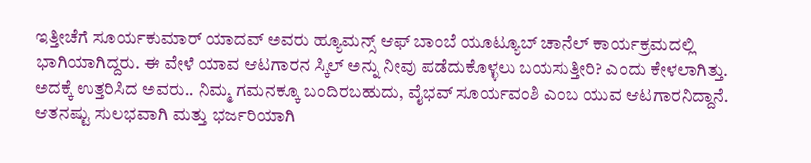ಇತ್ತೀಚೆಗೆ ಸೂರ್ಯಕುಮಾರ್ ಯಾದವ್ ಅವರು ಹ್ಯೂಮನ್ಸ್ ಆಫ್ ಬಾಂಬೆ ಯೂಟ್ಯೂಬ್ ಚಾನೆಲ್ ಕಾರ್ಯಕ್ರಮದಲ್ಲಿ ಭಾಗಿಯಾಗಿದ್ದರು. ಈ ವೇಳೆ ಯಾವ ಆಟಗಾರನ ಸ್ಕಿಲ್ ಅನ್ನು ನೀವು ಪಡೆದುಕೊಳ್ಳಲು ಬಯಸುತ್ತೀರಿ? ಎಂದು ಕೇಳಲಾಗಿತ್ತು. ಅದಕ್ಕೆ ಉತ್ತರಿಸಿದ ಅವರು.. ನಿಮ್ಮ ಗಮನಕ್ಕೂ ಬಂದಿರಬಹುದು, ವೈಭವ್ ಸೂರ್ಯವಂಶಿ ಎಂಬ ಯುವ ಆಟಗಾರನಿದ್ದಾನೆ. ಆತನಷ್ಟು ಸುಲಭವಾಗಿ ಮತ್ತು ಭರ್ಜರಿಯಾಗಿ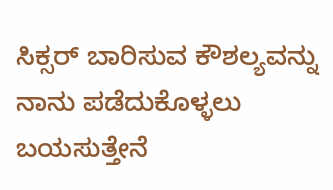ಸಿಕ್ಸರ್ ಬಾರಿಸುವ ಕೌಶಲ್ಯವನ್ನು ನಾನು ಪಡೆದುಕೊಳ್ಳಲು ಬಯಸುತ್ತೇನೆ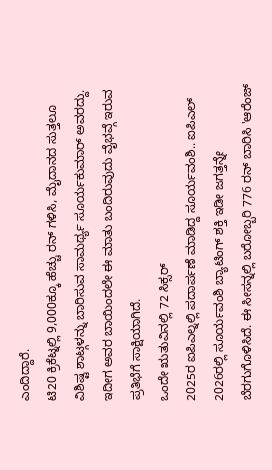ಎಂದಿದ್ದಾರೆ.
ಟಿ20 ಕ್ರಿಕೆಟ್ನಲ್ಲಿ 9,000ಕ್ಕೂ ಹೆಚ್ಚು ರನ್ ಗಳಿಸಿ, ಮೈದಾನದ ಸುತ್ತಲೂ ವಿಶಿಷ್ಟ ಶಾಟ್ಗಳನ್ನು ಬಾರಿಸುವ ಸಾಮರ್ಥ್ಯ ಸೂರ್ಯಕುಮಾರ್ ಅವರದ್ದು. ಇದೀಗ ಅವರ ಬಾಯಿಂದಲೇ ಈ ಮಾತು ಬಂದಿರುವುದು ವೈಭವ್ಗೆ ಇರುವ ಪ್ರತಿಭೆಗೆ ಸಾಕ್ಷಿಯಾಗಿದೆ.
ಒಂದೇ ಋತುವಿನಲ್ಲಿ 72 ಸಿಕ್ಸರ್
2025ರ ಐಪಿಎಲ್ನಲ್ಲಿ ಪದಾರ್ಪಣೆ ಮಾಡಿದ್ದ ಸೂರ್ಯವಂಶಿ.. ಐಪಿಎಲ್ 2026ರಲ್ಲಿ ಸೂರ್ಯವಂಶಿ ಬ್ಯಾಟಿಂಗ್ ಶಕ್ತಿ ಇಡೀ ಜಗತ್ತನ್ನೇ ಬೆರಗುಗೊಳಿಸಿದೆ. ಈ ಸೀಸನ್ನಲ್ಲಿ ಬರೋಬ್ಬರಿ 776 ರನ್ ಬಾರಿಸಿ 'ಆರೆಂಜ್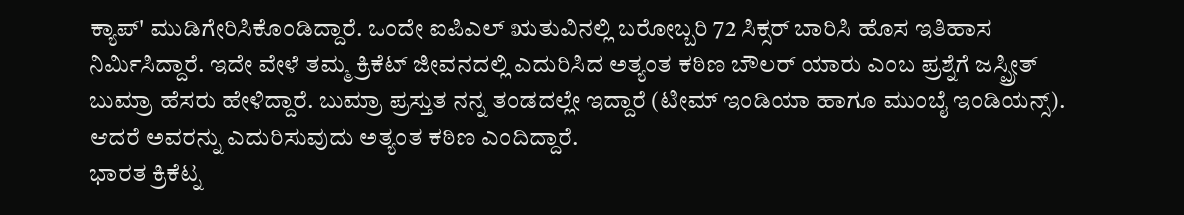ಕ್ಯಾಪ್' ಮುಡಿಗೇರಿಸಿಕೊಂಡಿದ್ದಾರೆ. ಒಂದೇ ಐಪಿಎಲ್ ಋತುವಿನಲ್ಲಿ ಬರೋಬ್ಬರಿ 72 ಸಿಕ್ಸರ್ ಬಾರಿಸಿ ಹೊಸ ಇತಿಹಾಸ ನಿರ್ಮಿಸಿದ್ದಾರೆ. ಇದೇ ವೇಳೆ ತಮ್ಮ ಕ್ರಿಕೆಟ್ ಜೀವನದಲ್ಲಿ ಎದುರಿಸಿದ ಅತ್ಯಂತ ಕಠಿಣ ಬೌಲರ್ ಯಾರು ಎಂಬ ಪ್ರಶ್ನೆಗೆ ಜಸ್ಪ್ರೀತ್ ಬುಮ್ರಾ ಹೆಸರು ಹೇಳಿದ್ದಾರೆ. ಬುಮ್ರಾ ಪ್ರಸ್ತುತ ನನ್ನ ತಂಡದಲ್ಲೇ ಇದ್ದಾರೆ (ಟೀಮ್ ಇಂಡಿಯಾ ಹಾಗೂ ಮುಂಬೈ ಇಂಡಿಯನ್ಸ್). ಆದರೆ ಅವರನ್ನು ಎದುರಿಸುವುದು ಅತ್ಯಂತ ಕಠಿಣ ಎಂದಿದ್ದಾರೆ.
ಭಾರತ ಕ್ರಿಕೆಟ್ನ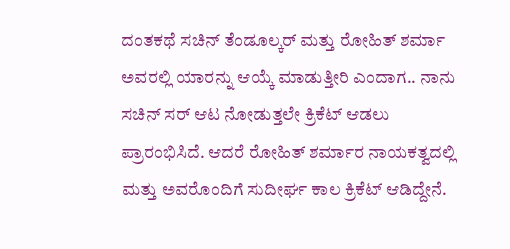ದಂತಕಥೆ ಸಚಿನ್ ತೆಂಡೂಲ್ಕರ್ ಮತ್ತು ರೋಹಿತ್ ಶರ್ಮಾ ಅವರಲ್ಲಿ ಯಾರನ್ನು ಆಯ್ಕೆ ಮಾಡುತ್ತೀರಿ ಎಂದಾಗ.. ನಾನು ಸಚಿನ್ ಸರ್ ಆಟ ನೋಡುತ್ತಲೇ ಕ್ರಿಕೆಟ್ ಆಡಲು ಪ್ರಾರಂಭಿಸಿದೆ. ಆದರೆ ರೋಹಿತ್ ಶರ್ಮಾರ ನಾಯಕತ್ವದಲ್ಲಿ ಮತ್ತು ಅವರೊಂದಿಗೆ ಸುದೀರ್ಘ ಕಾಲ ಕ್ರಿಕೆಟ್ ಆಡಿದ್ದೇನೆ.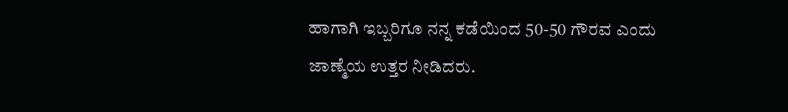ಹಾಗಾಗಿ ಇಬ್ಬರಿಗೂ ನನ್ನ ಕಡೆಯಿಂದ 50-50 ಗೌರವ ಎಂದು ಜಾಣ್ಮೆಯ ಉತ್ತರ ನೀಡಿದರು.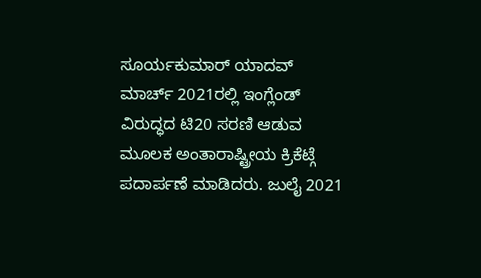ಸೂರ್ಯಕುಮಾರ್ ಯಾದವ್ ಮಾರ್ಚ್ 2021ರಲ್ಲಿ ಇಂಗ್ಲೆಂಡ್ ವಿರುದ್ಧದ ಟಿ20 ಸರಣಿ ಆಡುವ ಮೂಲಕ ಅಂತಾರಾಷ್ಟ್ರೀಯ ಕ್ರಿಕೆಟ್ಗೆ ಪದಾರ್ಪಣೆ ಮಾಡಿದರು. ಜುಲೈ 2021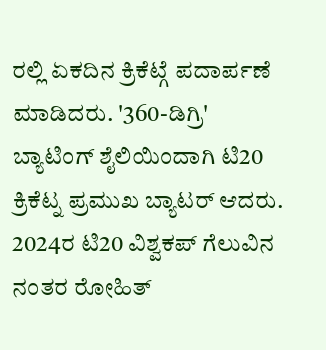ರಲ್ಲಿ ಏಕದಿನ ಕ್ರಿಕೆಟ್ಗೆ ಪದಾರ್ಪಣೆ ಮಾಡಿದರು. '360-ಡಿಗ್ರಿ' ಬ್ಯಾಟಿಂಗ್ ಶೈಲಿಯಿಂದಾಗಿ ಟಿ20 ಕ್ರಿಕೆಟ್ನ ಪ್ರಮುಖ ಬ್ಯಾಟರ್ ಆದರು. 2024ರ ಟಿ20 ವಿಶ್ವಕಪ್ ಗೆಲುವಿನ ನಂತರ ರೋಹಿತ್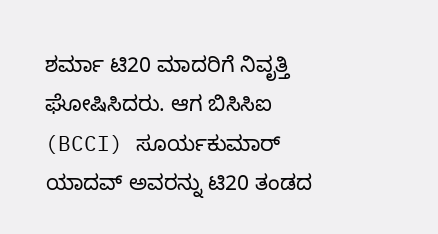ಶರ್ಮಾ ಟಿ20 ಮಾದರಿಗೆ ನಿವೃತ್ತಿ ಘೋಷಿಸಿದರು. ಆಗ ಬಿಸಿಸಿಐ (BCCI) ಸೂರ್ಯಕುಮಾರ್ ಯಾದವ್ ಅವರನ್ನು ಟಿ20 ತಂಡದ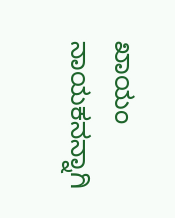ಖಾಯಂ ನಾಯಕನನ್ನಾಗಿ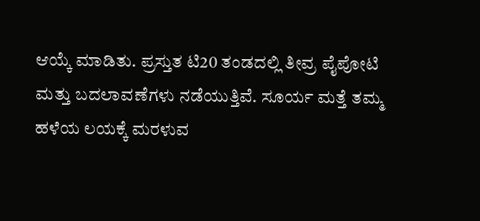ಆಯ್ಕೆ ಮಾಡಿತು. ಪ್ರಸ್ತುತ ಟಿ20 ತಂಡದಲ್ಲಿ ತೀವ್ರ ಪೈಪೋಟಿ ಮತ್ತು ಬದಲಾವಣೆಗಳು ನಡೆಯುತ್ತಿವೆ. ಸೂರ್ಯ ಮತ್ತೆ ತಮ್ಮ ಹಳೆಯ ಲಯಕ್ಕೆ ಮರಳುವ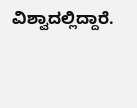ವಿಶ್ವಾದಲ್ಲಿದ್ದಾರೆ.